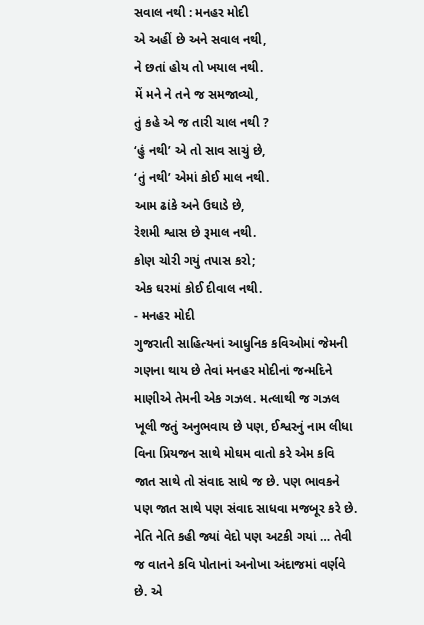સવાલ નથી : મનહર મોદી
એ અહીં છે અને સવાલ નથી,
ને છતાં હોય તો ખયાલ નથી.
મેં મને ને તને જ સમજાવ્યો,
તું કહે એ જ તારી ચાલ નથી ?
‘હું નથી’ એ તો સાવ સાચું છે,
‘તું નથી’ એમાં કોઈ માલ નથી.
આમ ઢાંકે અને ઉઘાડે છે,
રેશમી શ્વાસ છે રૂમાલ નથી.
કોણ ચોરી ગયું તપાસ કરો;
એક ઘરમાં કોઈ દીવાલ નથી.
- મનહર મોદી
ગુજરાતી સાહિત્યનાં આધુનિક કવિઓમાં જેમની ગણના થાય છે તેવાં મનહર મોદીનાં જન્મદિને માણીએ તેમની એક ગઝલ. મત્લાથી જ ગઝલ ખૂલી જતું અનુભવાય છે પણ, ઈશ્વરનું નામ લીધા વિના પ્રિયજન સાથે મોઘમ વાતો કરે એમ કવિ જાત સાથે તો સંવાદ સાધે જ છે. પણ ભાવકને પણ જાત સાથે પણ સંવાદ સાધવા મજબૂર કરે છે. નેતિ નેતિ કહી જ્યાં વેદો પણ અટકી ગયાં … તેવી જ વાતને કવિ પોતાનાં અનોખા અંદાજમાં વર્ણવે છે. એ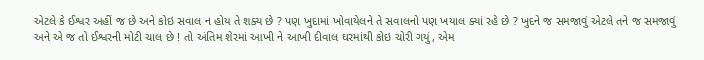એટલે કે ઈશ્વર અહીં જ છે અને કોઇ સવાલ ન હોય તે શક્ય છે ? પણ ખુદામાં ખોવાયેલને તે સવાલનો પણ ખયાલ ક્યાં રહે છે ? ખુદને જ સમજાવું એટલે તને જ સમજાવું અને એ જ તો ઈશ્વરની મોટી ચાલ છે ! તો અંતિમ શેરમાં આખી ને આખી દીવાલ ઘરમાંથી કોઇ ચોરી ગયું, એમ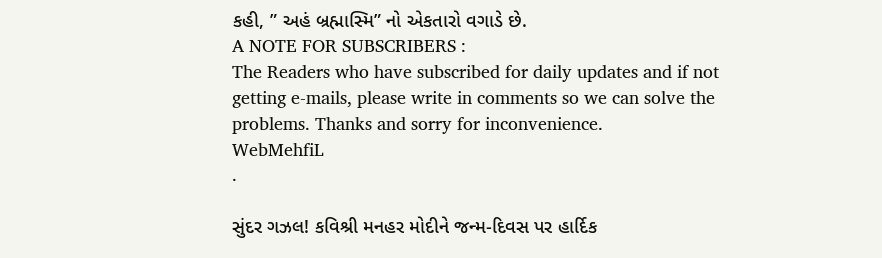કહી, ” અહં બ્રહ્માસ્મિ” નો એકતારો વગાડે છે.
A NOTE FOR SUBSCRIBERS :
The Readers who have subscribed for daily updates and if not getting e-mails, please write in comments so we can solve the problems. Thanks and sorry for inconvenience.
WebMehfiL
.

સુંદર ગઝલ! કવિશ્રી મનહર મોદીને જન્મ-દિવસ પર હાર્દિક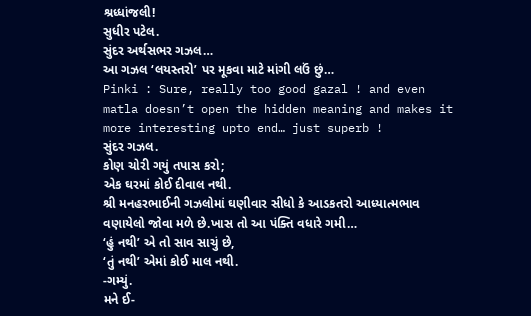શ્રધ્ધાંજલી!
સુધીર પટેલ.
સુંદર અર્થસભર ગઝલ…
આ ગઝલ ‘લયસ્તરો’ પર મૂકવા માટે માંગી લઉં છું…
Pinki : Sure, really too good gazal ! and even matla doesn’t open the hidden meaning and makes it more interesting upto end… just superb !
સુંદર ગઝલ.
કોણ ચોરી ગયું તપાસ કરો;
એક ઘરમાં કોઈ દીવાલ નથી.
શ્રી મનહરભાઈની ગઝલોમાં ઘણીવાર સીધો કે આડકતરો આધ્યાત્મભાવ વણાયેલો જોવા મળે છે.ખાસ તો આ પંક્તિ વધારે ગમી…
‘હું નથી’ એ તો સાવ સાચું છે,
‘તું નથી’ એમાં કોઈ માલ નથી.
-ગમ્યું.
મને ઈ-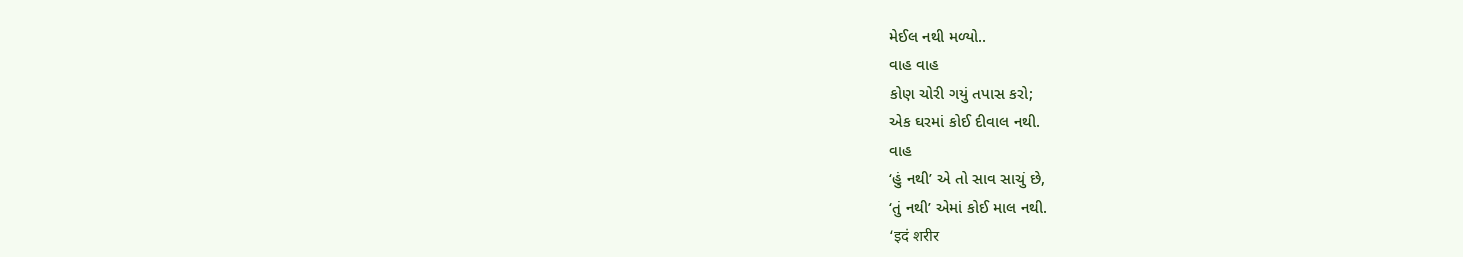મેઈલ નથી મળ્યો..
વાહ વાહ
કોણ ચોરી ગયું તપાસ કરો;
એક ઘરમાં કોઈ દીવાલ નથી.
વાહ
‘હું નથી’ એ તો સાવ સાચું છે,
‘તું નથી’ એમાં કોઈ માલ નથી.
‘इदं शरीर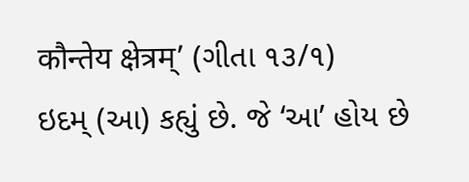कौन्तेय क्षेत्रम्’ (ગીતા ૧૩/૧)
ઇદમ્ (આ) કહ્યું છે. જે ‘આ’ હોય છે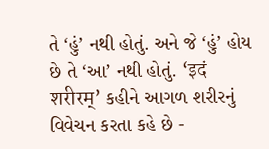તે ‘હું’ નથી હોતું. અને જે ‘હું’ હોય છે તે ‘આ’ નથી હોતું. ‘इदं शरीरम्’ કહીને આગળ શરીરનું વિવેચન કરતા કહે છે -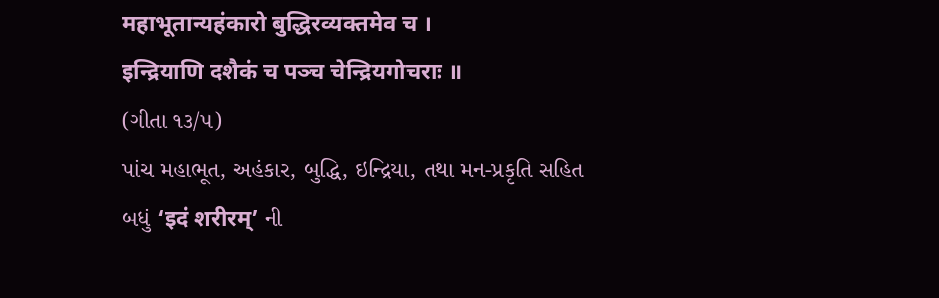महाभूतान्यहंकारो बुद्धिरव्यक्तमेव च ।
इन्द्रियाणि दशैकं च पञ्च चेन्द्रियगोचराः ॥
(ગીતા ૧૩/૫)
પાંચ મહાભૂત, અહંકાર, બુદ્ધિ, ઇન્દ્રિયા, તથા મન-પ્રકૃતિ સહિત બધું ‘इदं शरीरम्’ ની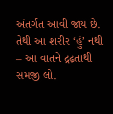અંતર્ગત આવી જાય છે. તેથી આ શરીર ‘હું’ નથી – આ વાતને દ્રઢ઼તાથી સમજી લો.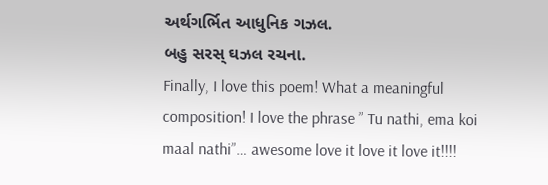અર્થગર્ભિત આધુનિક ગઝલ.
બહુ સરસ્ ઘઝલ રચના.
Finally, I love this poem! What a meaningful composition! I love the phrase ” Tu nathi, ema koi maal nathi”… awesome love it love it love it!!!!